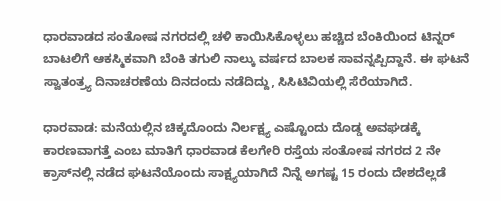ಧಾರವಾಡದ ಸಂತೋಷ ನಗರದಲ್ಲಿ ಚಳಿ ಕಾಯಿಸಿಕೊಳ್ಳಲು ಹಚ್ಚಿದ ಬೆಂಕಿಯಿಂದ ಟಿನ್ನರ್ ಬಾಟಲಿಗೆ ಆಕಸ್ಮಿಕವಾಗಿ ಬೆಂಕಿ ತಗುಲಿ ನಾಲ್ಕು ವರ್ಷದ ಬಾಲಕ ಸಾವನ್ನಪ್ಪಿದ್ದಾನೆ. ಈ ಘಟನೆ ಸ್ವಾತಂತ್ರ್ಯ ದಿನಾಚರಣೆಯ ದಿನದಂದು ನಡೆದಿದ್ದು, ಸಿಸಿಟಿವಿಯಲ್ಲಿ ಸೆರೆಯಾಗಿದೆ.

ಧಾರವಾಡ: ಮನೆಯಲ್ಲಿನ ಚಿಕ್ಕದೊಂದು ನಿರ್ಲಕ್ಷ್ಯ ಎಷ್ಟೊಂದು ದೊಡ್ಡ ಅವಘಡಕ್ಕೆ ಕಾರಣವಾಗತ್ತೆ ಎಂಬ ಮಾತಿಗೆ ಧಾರವಾಡ ಕೆಲಗೇರಿ ರಸ್ತೆಯ ಸಂತೋಷ ನಗರದ 2 ನೇ ಕ್ರಾಸ್‌ನಲ್ಲಿ ನಡೆದ ಘಟನೆಯೊಂದು ಸಾಕ್ಷ್ಯಯಾಗಿದೆ ನಿನ್ನೆ ಅಗಷ್ಟ 15 ರಂದು ದೇಶದೆಲ್ಲಡೆ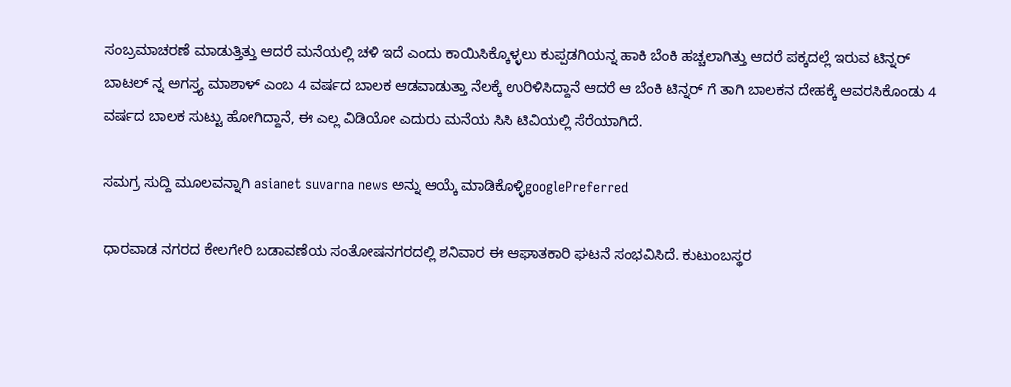ಸಂಬ್ರಮಾಚರಣೆ ಮಾಡುತ್ತಿತ್ತು ಆದರೆ ಮನೆಯಲ್ಲಿ ಚಳಿ ಇದೆ ಎಂದು ಕಾಯಿಸಿಕ್ಕೊಳ್ಳಲು ಕುಪ್ಪಡಗಿಯನ್ನ ಹಾಕಿ ಬೆಂಕಿ ಹಚ್ಚಲಾಗಿತ್ತು ಆದರೆ ಪಕ್ಕದಲ್ಲೆ ಇರುವ ಟಿನ್ನರ್ ಬಾಟಲ್ ನ್ನ ಅಗಸ್ತ್ಯ ಮಾಶಾಳ್ ಎಂಬ 4 ವರ್ಷದ ಬಾಲಕ ಆಡವಾಡುತ್ತಾ ನೆಲಕ್ಕೆ ಉರಿಳಿಸಿದ್ದಾನೆ‌ ಆದರೆ ಆ ಬೆಂಕಿ ಟಿನ್ನರ್ ಗೆ ತಾಗಿ ಬಾಲಕನ ದೇಹಕ್ಕೆ ಆವರಸಿಕೊಂಡು 4 ವರ್ಷದ ಬಾಲಕ ಸುಟ್ಟು ಹೋಗಿದ್ದಾನೆ, ಈ ಎಲ್ಲ ವಿಡಿಯೋ ಎದುರು ಮನೆಯ ಸಿಸಿ ಟಿವಿಯಲ್ಲಿ ಸೆರೆಯಾಗಿದೆ.

ಸಮಗ್ರ ಸುದ್ದಿ ಮೂಲವನ್ನಾಗಿ asianet suvarna news ಅನ್ನು ಆಯ್ಕೆ ಮಾಡಿಕೊಳ್ಳಿgooglePreferred

ಧಾರವಾಡ ನಗರದ ಕೇಲಗೇರಿ ಬಡಾವಣೆಯ ಸಂತೋಷನಗರದಲ್ಲಿ ಶನಿವಾರ ಈ ಆಘಾತಕಾರಿ ಘಟನೆ ಸಂಭವಿಸಿದೆ. ಕುಟುಂಬಸ್ಥರ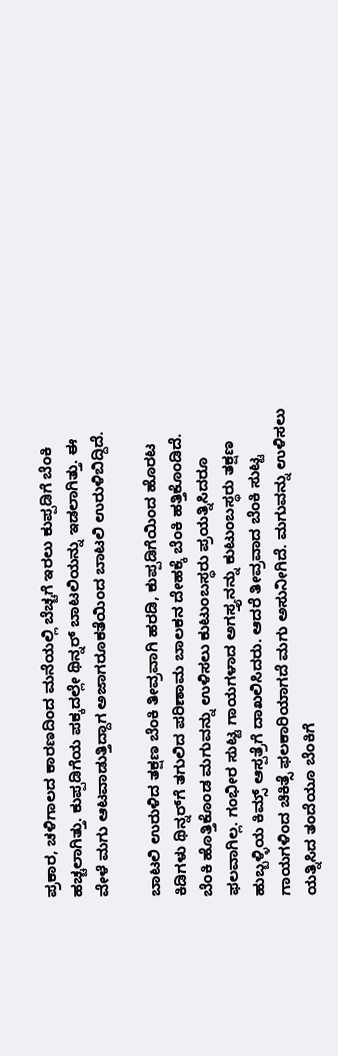ಪ್ರಕಾರ, ಚಳಿಗಾಲದ ಕಾರಣದಿಂದ ಮನೆಯಲ್ಲಿ ಬೆಚ್ಚಗೆ ಇರಲು ಕುಪ್ಪಡಿಗೆ ಬೆಂಕಿ ಹಚ್ಚಲಾಗಿತ್ತು. ಕುಪ್ಪಡಿಗೆಯ ಪಕ್ಕದಲ್ಲೇ ಥಿನ್ನರ್ ಬಾಟಲಿಯನ್ನು ಇಡಲಾಗಿತ್ತು. ಈ ವೇಳೆ ಮಗು ಆಟವಾಡುತ್ತಿದ್ದಾಗ ಅಜಾಗರೂಕತೆಯಿಂದ ಬಾಟಲಿ ಉರುಳಿಬಿದ್ದಿದೆ.

ಬಾಟಲಿ ಉರುಳಿದ ತಕ್ಷಣ ಬೆಂಕಿ ತೀವ್ರವಾಗಿ ಹರಡಿ, ಕುಪ್ಪಡಿಗೆಯಿಂದ ಹೊರಟ ಕಿಡಿಗಳು ಥಿನ್ನರ್‌ಗೆ ತಗುಲಿದ ಪರಿಣಾಮ ಬಾಲಕನ ದೇಹಕ್ಕೆ ಬೆಂಕಿ ಹತ್ತಿಕೊಂಡಿದೆ. ಬೆಂಕಿ ಹೊತ್ತಿಕೊಂಡ ಮಗುವನ್ನು ಉಳಿಸಲು ಕುಟುಂಬಸ್ಥರು ಪ್ರಯತ್ನಿಸಿದರೂ ಫಲವಾಗಿಲ್ಲ. ಗಂಭೀರ ಸುಟ್ಟ ಗಾಯಗಳಾದ ಅಗಸ್ತ್ಯನನ್ನು ಕುಟುಂಬಸ್ಥರು ತಕ್ಷಣ ಹುಬ್ಬಳ್ಳಿಯ ಕಿಮ್ಸ್ ಆಸ್ಪತ್ರೆಗೆ ದಾಖಲಿಸಿದರು. ಆದರೆ ತೀವ್ರವಾದ ಬೆಂಕಿ ಸುಟ್ಟ ಗಾಯಗಳಿಂದ ಚಿಕಿತ್ಸೆ ಫಲಕಾರಿಯಾಗದೆ ಮಗು ಅಸುನೀಗಿದೆ. ಮಗುವನ್ನು ಉಳಿಸಲು ಯತ್ನಿಸಿದ ತಂದೆಯೂ ಬೆಂಕಿಗೆ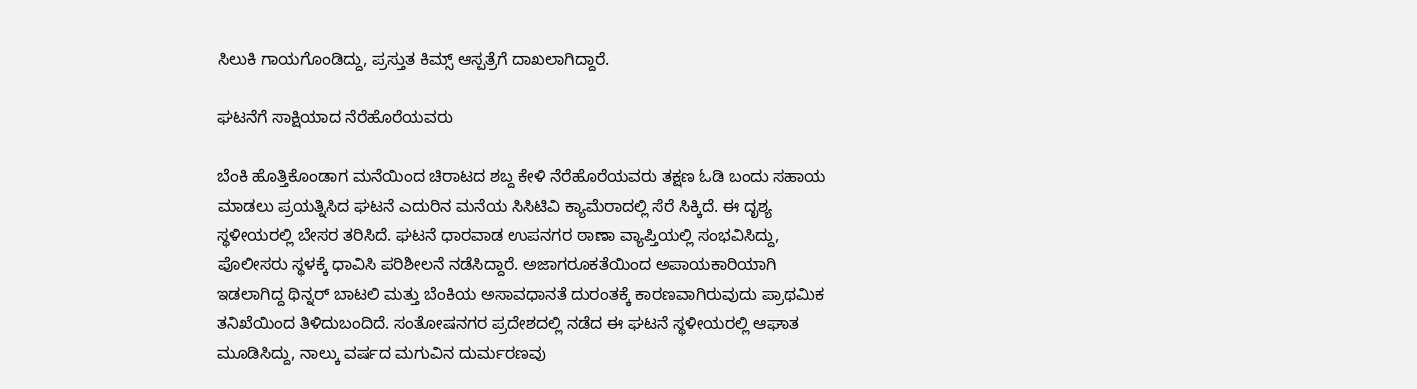ಸಿಲುಕಿ ಗಾಯಗೊಂಡಿದ್ದು, ಪ್ರಸ್ತುತ ಕಿಮ್ಸ್ ಆಸ್ಪತ್ರೆಗೆ ದಾಖಲಾಗಿದ್ದಾರೆ.

ಘಟನೆಗೆ ಸಾಕ್ಷಿಯಾದ ನೆರೆಹೊರೆಯವರು

ಬೆಂಕಿ ಹೊತ್ತಿಕೊಂಡಾಗ ಮನೆಯಿಂದ ಚಿರಾಟದ ಶಬ್ದ ಕೇಳಿ ನೆರೆಹೊರೆಯವರು ತಕ್ಷಣ ಓಡಿ ಬಂದು ಸಹಾಯ ಮಾಡಲು ಪ್ರಯತ್ನಿಸಿದ ಘಟನೆ ಎದುರಿನ ಮನೆಯ ಸಿಸಿಟಿವಿ ಕ್ಯಾಮೆರಾದಲ್ಲಿ ಸೆರೆ ಸಿಕ್ಕಿದೆ. ಈ ದೃಶ್ಯ ಸ್ಥಳೀಯರಲ್ಲಿ ಬೇಸರ ತರಿಸಿದೆ. ಘಟನೆ ಧಾರವಾಡ ಉಪನಗರ ಠಾಣಾ ವ್ಯಾಪ್ತಿಯಲ್ಲಿ ಸಂಭವಿಸಿದ್ದು, ಪೊಲೀಸರು ಸ್ಥಳಕ್ಕೆ ಧಾವಿಸಿ ಪರಿಶೀಲನೆ ನಡೆಸಿದ್ದಾರೆ. ಅಜಾಗರೂಕತೆಯಿಂದ ಅಪಾಯಕಾರಿಯಾಗಿ ಇಡಲಾಗಿದ್ದ ಥಿನ್ನರ್ ಬಾಟಲಿ ಮತ್ತು ಬೆಂಕಿಯ ಅಸಾವಧಾನತೆ ದುರಂತಕ್ಕೆ ಕಾರಣವಾಗಿರುವುದು ಪ್ರಾಥಮಿಕ ತನಿಖೆಯಿಂದ ತಿಳಿದುಬಂದಿದೆ. ಸಂತೋಷನಗರ ಪ್ರದೇಶದಲ್ಲಿ ನಡೆದ ಈ ಘಟನೆ ಸ್ಥಳೀಯರಲ್ಲಿ ಆಘಾತ ಮೂಡಿಸಿದ್ದು, ನಾಲ್ಕು ವರ್ಷದ ಮಗುವಿನ ದುರ್ಮರಣವು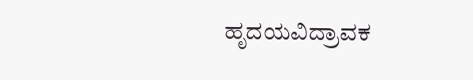ಹೃದಯವಿದ್ರಾವಕ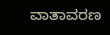ವಾತಾವರಣ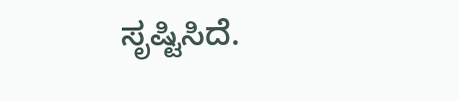ಸೃಷ್ಟಿಸಿದೆ.